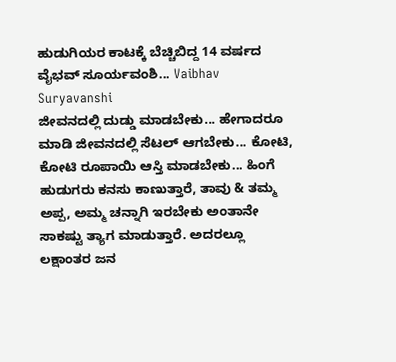ಹುಡುಗಿಯರ ಕಾಟಕ್ಕೆ ಬೆಚ್ಚಿಬಿದ್ದ 14 ವರ್ಷದ ವೈಭವ್ ಸೂರ್ಯವಂಶಿ... Vaibhav Suryavanshi
ಜೀವನದಲ್ಲಿ ದುಡ್ಡು ಮಾಡಬೇಕು... ಹೇಗಾದರೂ ಮಾಡಿ ಜೀವನದಲ್ಲಿ ಸೆಟಲ್ ಆಗಬೇಕು... ಕೋಟಿ, ಕೋಟಿ ರೂಪಾಯಿ ಆಸ್ತಿ ಮಾಡಬೇಕು... ಹಿಂಗೆ ಹುಡುಗರು ಕನಸು ಕಾಣುತ್ತಾರೆ, ತಾವು & ತಮ್ಮ ಅಪ್ಪ, ಅಮ್ಮ ಚನ್ನಾಗಿ ಇರಬೇಕು ಅಂತಾನೇ ಸಾಕಷ್ಟು ತ್ಯಾಗ ಮಾಡುತ್ತಾರೆ. ಅದರಲ್ಲೂ ಲಕ್ಷಾಂತರ ಜನ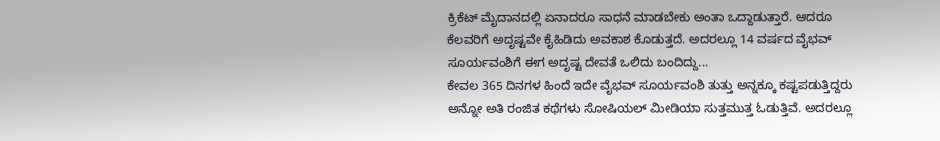ಕ್ರಿಕೆಟ್ ಮೈದಾನದಲ್ಲಿ ಏನಾದರೂ ಸಾಧನೆ ಮಾಡಬೇಕು ಅಂತಾ ಒದ್ದಾಡುತ್ತಾರೆ. ಆದರೂ ಕೆಲವರಿಗೆ ಅದೃಷ್ಟವೇ ಕೈಹಿಡಿದು ಅವಕಾಶ ಕೊಡುತ್ತದೆ. ಅದರಲ್ಲೂ 14 ವರ್ಷದ ವೈಭವ್ ಸೂರ್ಯವಂಶಿಗೆ ಈಗ ಅದೃಷ್ಟ ದೇವತೆ ಒಲಿದು ಬಂದಿದ್ದು...
ಕೇವಲ 365 ದಿನಗಳ ಹಿಂದೆ ಇದೇ ವೈಭವ್ ಸೂರ್ಯವಂಶಿ ತುತ್ತು ಅನ್ನಕ್ಕೂ ಕಷ್ಟಪಡುತ್ತಿದ್ದರು ಅನ್ನೋ ಅತಿ ರಂಜಿತ ಕಥೆಗಳು ಸೋಷಿಯಲ್ ಮೀಡಿಯಾ ಸುತ್ತಮುತ್ತ ಓಡುತ್ತಿವೆ. ಅದರಲ್ಲೂ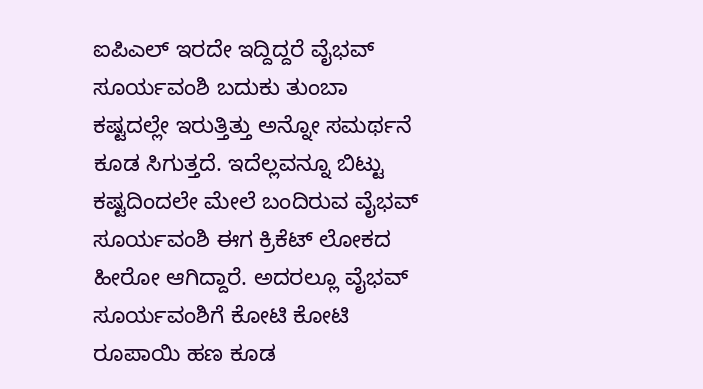ಐಪಿಎಲ್ ಇರದೇ ಇದ್ದಿದ್ದರೆ ವೈಭವ್ ಸೂರ್ಯವಂಶಿ ಬದುಕು ತುಂಬಾ ಕಷ್ಟದಲ್ಲೇ ಇರುತ್ತಿತ್ತು ಅನ್ನೋ ಸಮರ್ಥನೆ ಕೂಡ ಸಿಗುತ್ತದೆ. ಇದೆಲ್ಲವನ್ನೂ ಬಿಟ್ಟು ಕಷ್ಟದಿಂದಲೇ ಮೇಲೆ ಬಂದಿರುವ ವೈಭವ್ ಸೂರ್ಯವಂಶಿ ಈಗ ಕ್ರಿಕೆಟ್ ಲೋಕದ ಹೀರೋ ಆಗಿದ್ದಾರೆ. ಅದರಲ್ಲೂ ವೈಭವ್ ಸೂರ್ಯವಂಶಿಗೆ ಕೋಟಿ ಕೋಟಿ ರೂಪಾಯಿ ಹಣ ಕೂಡ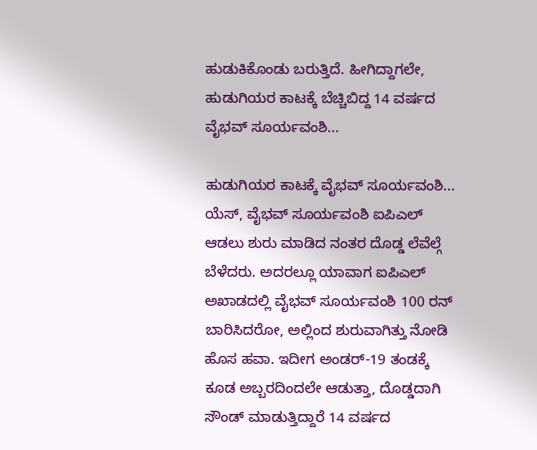ಹುಡುಕಿಕೊಂಡು ಬರುತ್ತಿದೆ. ಹೀಗಿದ್ದಾಗಲೇ, ಹುಡುಗಿಯರ ಕಾಟಕ್ಕೆ ಬೆಚ್ಚಿಬಿದ್ದ 14 ವರ್ಷದ ವೈಭವ್ ಸೂರ್ಯವಂಶಿ...

ಹುಡುಗಿಯರ ಕಾಟಕ್ಕೆ ವೈಭವ್ ಸೂರ್ಯವಂಶಿ...
ಯೆಸ್, ವೈಭವ್ ಸೂರ್ಯವಂಶಿ ಐಪಿಎಲ್ ಆಡಲು ಶುರು ಮಾಡಿದ ನಂತರ ದೊಡ್ಡ ಲೆವೆಲ್ಗೆ ಬೆಳೆದರು. ಅದರಲ್ಲೂ ಯಾವಾಗ ಐಪಿಎಲ್ ಅಖಾಡದಲ್ಲಿ ವೈಭವ್ ಸೂರ್ಯವಂಶಿ 100 ರನ್ ಬಾರಿಸಿದರೋ, ಅಲ್ಲಿಂದ ಶುರುವಾಗಿತ್ತು ನೋಡಿ ಹೊಸ ಹವಾ. ಇದೀಗ ಅಂಡರ್-19 ತಂಡಕ್ಕೆ ಕೂಡ ಅಬ್ಬರದಿಂದಲೇ ಆಡುತ್ತಾ, ದೊಡ್ಡದಾಗಿ ಸೌಂಡ್ ಮಾಡುತ್ತಿದ್ದಾರೆ 14 ವರ್ಷದ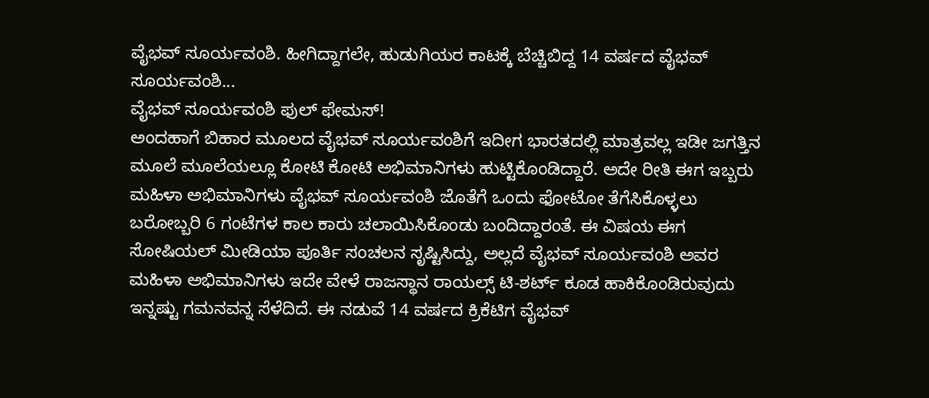ವೈಭವ್ ಸೂರ್ಯವಂಶಿ. ಹೀಗಿದ್ದಾಗಲೇ, ಹುಡುಗಿಯರ ಕಾಟಕ್ಕೆ ಬೆಚ್ಚಿಬಿದ್ದ 14 ವರ್ಷದ ವೈಭವ್ ಸೂರ್ಯವಂಶಿ...
ವೈಭವ್ ಸೂರ್ಯವಂಶಿ ಫುಲ್ ಫೇಮಸ್!
ಅಂದಹಾಗೆ ಬಿಹಾರ ಮೂಲದ ವೈಭವ್ ಸೂರ್ಯವಂಶಿಗೆ ಇದೀಗ ಭಾರತದಲ್ಲಿ ಮಾತ್ರವಲ್ಲ ಇಡೀ ಜಗತ್ತಿನ ಮೂಲೆ ಮೂಲೆಯಲ್ಲೂ ಕೋಟಿ ಕೋಟಿ ಅಭಿಮಾನಿಗಳು ಹುಟ್ಟಿಕೊಂಡಿದ್ದಾರೆ. ಅದೇ ರೀತಿ ಈಗ ಇಬ್ಬರು ಮಹಿಳಾ ಅಭಿಮಾನಿಗಳು ವೈಭವ್ ಸೂರ್ಯವಂಶಿ ಜೊತೆಗೆ ಒಂದು ಫೋಟೋ ತೆಗೆಸಿಕೊಳ್ಳಲು ಬರೋಬ್ಬರಿ 6 ಗಂಟೆಗಳ ಕಾಲ ಕಾರು ಚಲಾಯಿಸಿಕೊಂಡು ಬಂದಿದ್ದಾರಂತೆ. ಈ ವಿಷಯ ಈಗ ಸೋಷಿಯಲ್ ಮೀಡಿಯಾ ಪೂರ್ತಿ ಸಂಚಲನ ಸೃಷ್ಟಿಸಿದ್ದು, ಅಲ್ಲದೆ ವೈಭವ್ ಸೂರ್ಯವಂಶಿ ಅವರ ಮಹಿಳಾ ಅಭಿಮಾನಿಗಳು ಇದೇ ವೇಳೆ ರಾಜಸ್ಥಾನ ರಾಯಲ್ಸ್ ಟಿ-ಶರ್ಟ್ ಕೂಡ ಹಾಕಿಕೊಂಡಿರುವುದು ಇನ್ನಷ್ಟು ಗಮನವನ್ನ ಸೆಳೆದಿದೆ. ಈ ನಡುವೆ 14 ವರ್ಷದ ಕ್ರಿಕೆಟಿಗ ವೈಭವ್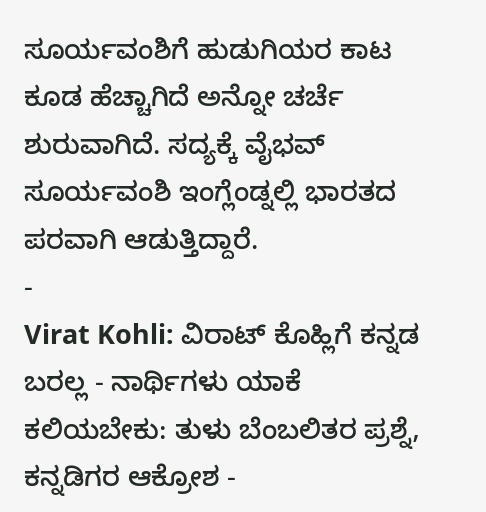ಸೂರ್ಯವಂಶಿಗೆ ಹುಡುಗಿಯರ ಕಾಟ ಕೂಡ ಹೆಚ್ಚಾಗಿದೆ ಅನ್ನೋ ಚರ್ಚೆ ಶುರುವಾಗಿದೆ. ಸದ್ಯಕ್ಕೆ ವೈಭವ್ ಸೂರ್ಯವಂಶಿ ಇಂಗ್ಲೆಂಡ್ನಲ್ಲಿ ಭಾರತದ ಪರವಾಗಿ ಆಡುತ್ತಿದ್ದಾರೆ.
-
Virat Kohli: ವಿರಾಟ್ ಕೊಹ್ಲಿಗೆ ಕನ್ನಡ ಬರಲ್ಲ - ನಾರ್ಥಿಗಳು ಯಾಕೆ ಕಲಿಯಬೇಕು: ತುಳು ಬೆಂಬಲಿತರ ಪ್ರಶ್ನೆ, ಕನ್ನಡಿಗರ ಆಕ್ರೋಶ -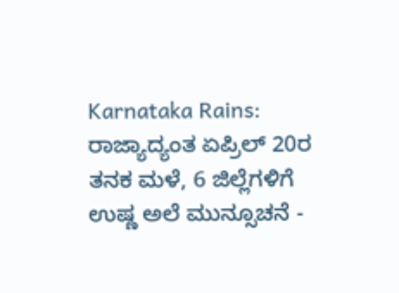Karnataka Rains: ರಾಜ್ಯಾದ್ಯಂತ ಏಪ್ರಿಲ್ 20ರ ತನಕ ಮಳೆ, 6 ಜಿಲ್ಲೆಗಳಿಗೆ ಉಷ್ಣ ಅಲೆ ಮುನ್ಸೂಚನೆ -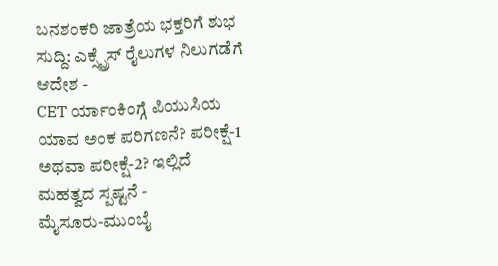ಬನಶಂಕರಿ ಜಾತ್ರೆಯ ಭಕ್ತರಿಗೆ ಶುಭ ಸುದ್ದಿ: ಎಕ್ಸ್ಪ್ರೆಸ್ ರೈಲುಗಳ ನಿಲುಗಡೆಗೆ ಆದೇಶ -
CET ರ್ಯಾಂಕಿಂಗ್ಗೆ ಪಿಯುಸಿಯ ಯಾವ ಅಂಕ ಪರಿಗಣನೆ? ಪರೀಕ್ಷೆ-1 ಅಥವಾ ಪರೀಕ್ಷೆ-2? ಇಲ್ಲಿದೆ ಮಹತ್ವದ ಸ್ಪಷ್ಟನೆ -
ಮೈಸೂರು-ಮುಂಬೈ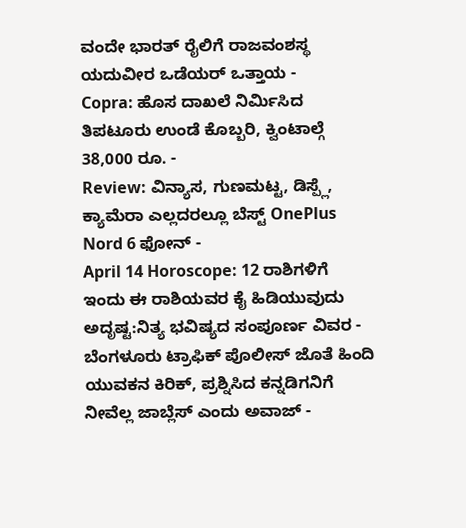ವಂದೇ ಭಾರತ್ ರೈಲಿಗೆ ರಾಜವಂಶಸ್ಥ ಯದುವೀರ ಒಡೆಯರ್ ಒತ್ತಾಯ -
Copra: ಹೊಸ ದಾಖಲೆ ನಿರ್ಮಿಸಿದ ತಿಪಟೂರು ಉಂಡೆ ಕೊಬ್ಬರಿ, ಕ್ವಿಂಟಾಲ್ಗೆ 38,000 ರೂ. -
Review: ವಿನ್ಯಾಸ, ಗುಣಮಟ್ಟ, ಡಿಸ್ಪ್ಲೆ, ಕ್ಯಾಮೆರಾ ಎಲ್ಲದರಲ್ಲೂ ಬೆಸ್ಟ್ OnePlus Nord 6 ಫೋನ್ -
April 14 Horoscope: 12 ರಾಶಿಗಳಿಗೆ ಇಂದು ಈ ರಾಶಿಯವರ ಕೈ ಹಿಡಿಯುವುದು ಅದೃಷ್ಟ:ನಿತ್ಯ ಭವಿಷ್ಯದ ಸಂಪೂರ್ಣ ವಿವರ -
ಬೆಂಗಳೂರು ಟ್ರಾಫಿಕ್ ಪೊಲೀಸ್ ಜೊತೆ ಹಿಂದಿ ಯುವಕನ ಕಿರಿಕ್, ಪ್ರಶ್ನಿಸಿದ ಕನ್ನಡಿಗನಿಗೆ ನೀವೆಲ್ಲ ಜಾಬ್ಲೆಸ್ ಎಂದು ಅವಾಜ್ -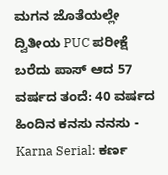ಮಗನ ಜೊತೆಯಲ್ಲೇ ದ್ವಿತೀಯ PUC ಪರೀಕ್ಷೆ ಬರೆದು ಪಾಸ್ ಆದ 57 ವರ್ಷದ ತಂದೆ: 40 ವರ್ಷದ ಹಿಂದಿನ ಕನಸು ನನಸು -
Karna Serial: ಕರ್ಣ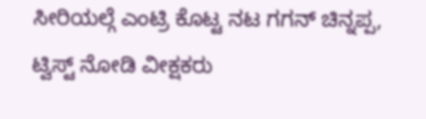ಸೀರಿಯಲ್ಗೆ ಎಂಟ್ರಿ ಕೊಟ್ಟ ನಟ ಗಗನ್ ಚಿನ್ನಪ್ಪ, ಟ್ವಿಸ್ಟ್ ನೋಡಿ ವೀಕ್ಷಕರು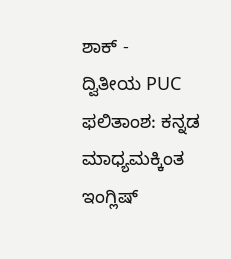ಶಾಕ್ -
ದ್ವಿತೀಯ PUC ಫಲಿತಾಂಶ: ಕನ್ನಡ ಮಾಧ್ಯಮಕ್ಕಿಂತ ಇಂಗ್ಲಿಷ್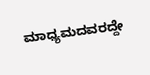ಮಾಧ್ಯಮದವರದ್ದೇ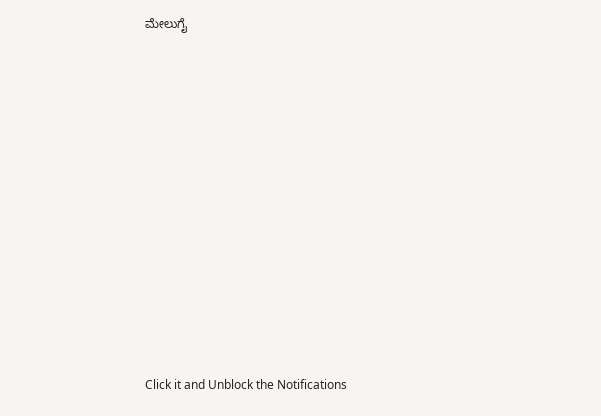ಮೇಲುಗೈ












Click it and Unblock the Notifications